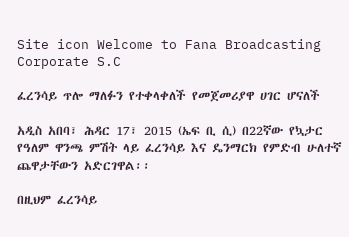Site icon Welcome to Fana Broadcasting Corporate S.C

ፈረንሳይ ጥሎ ማለፉን የተቀላቀለች የመጀመሪያዋ ሀገር ሆናለች

አዲስ አበባ፣ ሕዳር 17፣ 2015 (ኤፍ ቢ ሲ) በ22ኛው የኳታር የዓለም ዋንጫ ምሽት ላይ ፈረንሳይ እና ዴንማርክ የምድብ ሁለተኛ ጨዋታቸውን አድርገዋል፡፡

በዚህም ፈረንሳይ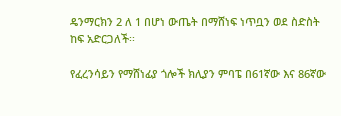ዴንማርክን 2 ለ 1 በሆነ ውጤት በማሸነፍ ነጥቧን ወደ ስድስት ከፍ አድርጋለች፡፡

የፈረንሳይን የማሸነፊያ ጎሎች ክሊያን ምባፔ በ61ኛው እና 86ኛው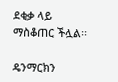ደቂቃ ላይ ማስቆጠር ችሏል፡፡

ዴንማርክን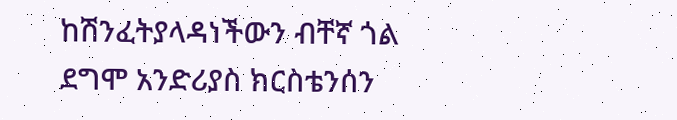ከሽንፈትያላዳነችውን ብቸኛ ጎል ደግሞ አንድሪያስ ክርስቴንሰን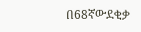በ68ኛውደቂቃ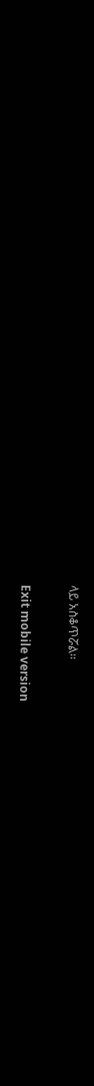ላይ አስቆጥሯል፡፡

Exit mobile version